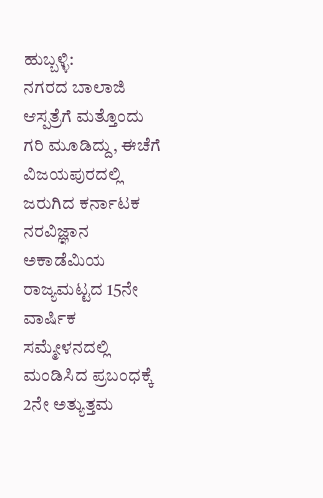ಹುಬ್ಬಳ್ಳಿ:
ನಗರದ ಬಾಲಾಜಿ ಆಸ್ಪತ್ರೆಗೆ ಮತ್ತೊಂದು ಗರಿ ಮೂಡಿದ್ದು, ಈಚೆಗೆ ವಿಜಯಪುರದಲ್ಲಿ ಜರುಗಿದ ಕರ್ನಾಟಕ ನರವಿಜ್ಞಾನ ಅಕಾಡೆಮಿಯ ರಾಜ್ಯಮಟ್ಟದ 15ನೇ ವಾರ್ಷಿಕ ಸಮ್ಮೇಳನದಲ್ಲಿ ಮಂಡಿಸಿದ ಪ್ರಬಂಧಕ್ಕೆ 2ನೇ ಅತ್ಯುತ್ತಮ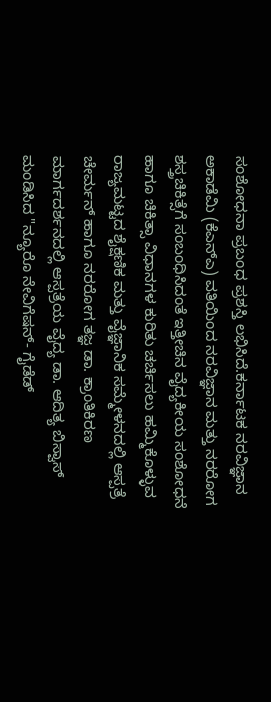ಸಂಶೋಧನಾ ಪ್ರಬಂಧ ಪ್ರಶಸ್ತಿ ಲಭಿಸಿದೆ.ಕರ್ನಾಟಕ ನರವಿಜ್ಞಾನ ಅಕಾಡೆಮಿ (ಕೆಎನ್ಎ) ವತಿಯಿಂದ ನರವಿಜ್ಞಾನ ಮತ್ತು ನರರೋಗ ಶಸ್ತ್ರಚಿಕಿತ್ಸೆಗೆ ಸಂಬಂಧಿಸಿದಂತೆ ಇತ್ತೀಚಿನ ವೈದ್ಯಕೀಯ ಸಂಶೋಧನೆ ಹಾಗೂ ಚಿಕಿತ್ಸಾ ವಿಧಾನಗಳ ಕುರಿತು ಚರ್ಚಿಸಲು ಹಮ್ಮಿಕೊಳ್ಳುವ ರಾಜ್ಯಮಟ್ಟದ ಶೈಕ್ಷಣಿಕ ಮತ್ತು ವೈಜ್ಞಾನಿಕ ಸಮ್ಮೇಳನದಲ್ಲಿ ಆಸ್ಪತ್ರೆ ಚೇರ್ಮನ್ ಹಾಗೂ ನರರೋಗ ತಜ್ಞ ಡಾ. ಕ್ರಾಂತಿಕಿರಣ ಮಾರ್ಗದರ್ಶನದಲ್ಲಿ ಆಸ್ಪತ್ರೆಯ ವೈದ್ಯ ಡಾ. ಆದಿತ್ಯ ಬಿಸ್ವಾಸ್ ಮಂಡಿಸಿದ "ನ್ಯೂರೊ ನೇವಿಗೆಷನ್- ಗೈಡೆಡ್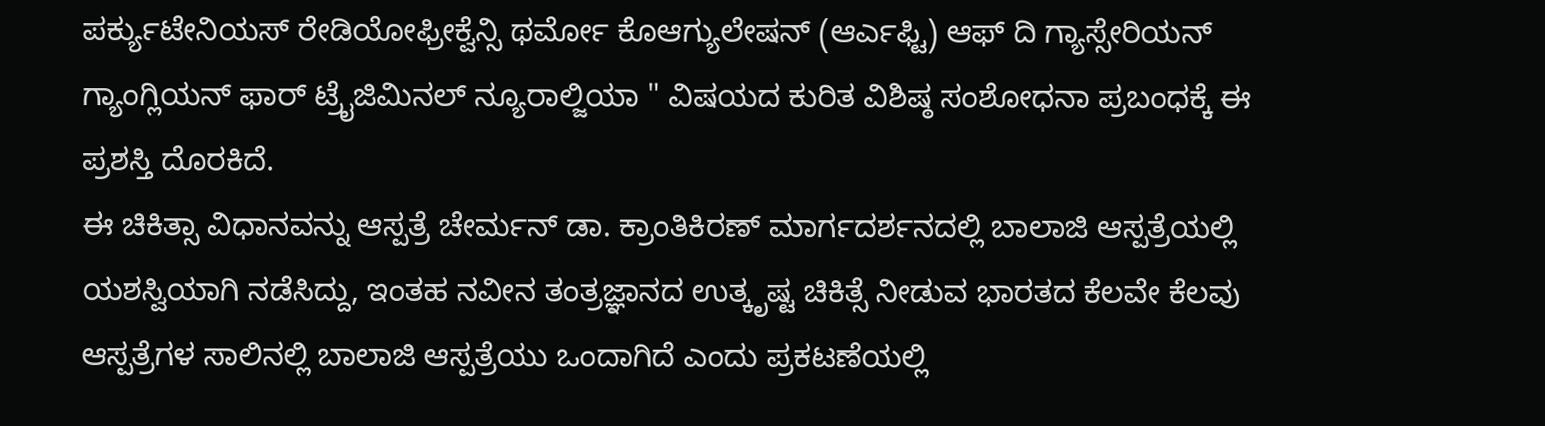ಪರ್ಕ್ಯುಟೇನಿಯಸ್ ರೇಡಿಯೋಫ್ರೀಕ್ವೆನ್ಸಿ ಥರ್ಮೋ ಕೊಆಗ್ಯುಲೇಷನ್ (ಆರ್ಎಫ್ಟಿ) ಆಫ್ ದಿ ಗ್ಯಾಸ್ಸೇರಿಯನ್ ಗ್ಯಾಂಗ್ಲಿಯನ್ ಫಾರ್ ಟ್ರೈಜಿಮಿನಲ್ ನ್ಯೂರಾಲ್ಜಿಯಾ " ವಿಷಯದ ಕುರಿತ ವಿಶಿಷ್ಠ ಸಂಶೋಧನಾ ಪ್ರಬಂಧಕ್ಕೆ ಈ ಪ್ರಶಸ್ತಿ ದೊರಕಿದೆ.
ಈ ಚಿಕಿತ್ಸಾ ವಿಧಾನವನ್ನು ಆಸ್ಪತ್ರೆ ಚೇರ್ಮನ್ ಡಾ. ಕ್ರಾಂತಿಕಿರಣ್ ಮಾರ್ಗದರ್ಶನದಲ್ಲಿ ಬಾಲಾಜಿ ಆಸ್ಪತ್ರೆಯಲ್ಲಿ ಯಶಸ್ವಿಯಾಗಿ ನಡೆಸಿದ್ದು, ಇಂತಹ ನವೀನ ತಂತ್ರಜ್ಞಾನದ ಉತ್ಕೃಷ್ಟ ಚಿಕಿತ್ಸೆ ನೀಡುವ ಭಾರತದ ಕೆಲವೇ ಕೆಲವು ಆಸ್ಪತ್ರೆಗಳ ಸಾಲಿನಲ್ಲಿ ಬಾಲಾಜಿ ಆಸ್ಪತ್ರೆಯು ಒಂದಾಗಿದೆ ಎಂದು ಪ್ರಕಟಣೆಯಲ್ಲಿ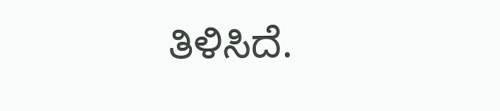ತಿಳಿಸಿದೆ.